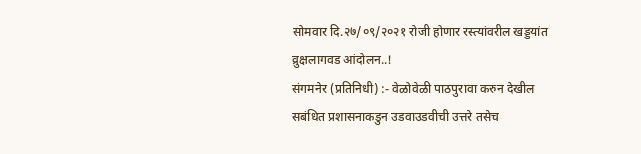सोमवार दि.२७/०९/२०२१ रोजी होणार रस्त्यांवरील खड्डयांत व्रुक्षलागवड आंदोलन..!
संगमनेर (प्रतिनिधी) :- वेळोवेळी पाठपुरावा करुन देखील सबंधित प्रशासनाकडुन उडवाउडवीची उत्तरे तसेच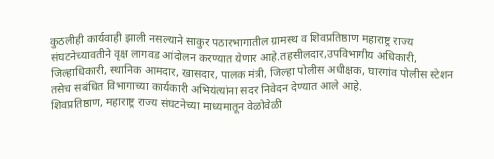कुठलीही कार्यवाही झाली नसल्याने साकुर पठारभागातील ग्रामस्थ व शिवप्रतिष्ठाण महाराष्ट्र राज्य संघटनेच्यावतीने वृक्ष लागवड आंदोलन करण्यात येणार आहे.तहसीलदार,उपविभागीय अधिकारी, जिल्हाधिकारी, स्थानिक आमदार, खासदार, पालक मंत्री, जिल्हा पोलीस अधीक्षक, घारगांव पोलीस स्टेशन तसेच सबंधित विभागाच्या कार्यकारी अभियंत्यांना सदर निवेदन देण्यात आले आहे.
शिवप्रतिष्ठाण, महाराष्ट्र राज्य संघटनेच्या माध्यमातून वेळोवेळी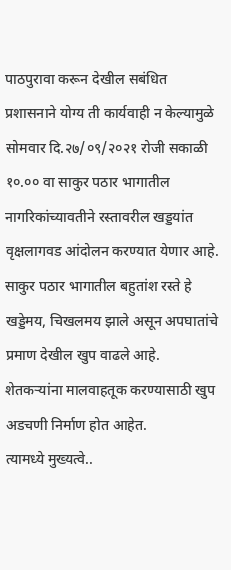पाठपुरावा करून देखील सबंधित प्रशासनाने योग्य ती कार्यवाही न केल्यामुळे सोमवार दि.२७/०९/२०२१ रोजी सकाळी १०.०० वा साकुर पठार भागातील नागरिकांच्यावतीने रस्तावरील खड्डयांत वृक्षलागवड आंदोलन करण्यात येणार आहे.
साकुर पठार भागातील बहुतांश रस्ते हे खड्डेमय, चिखलमय झाले असून अपघातांचे प्रमाण देखील खुप वाढले आहे. शेतकऱ्यांना मालवाहतूक करण्यासाठी खुप अडचणी निर्माण होत आहेत.
त्यामध्ये मुख्यत्वे..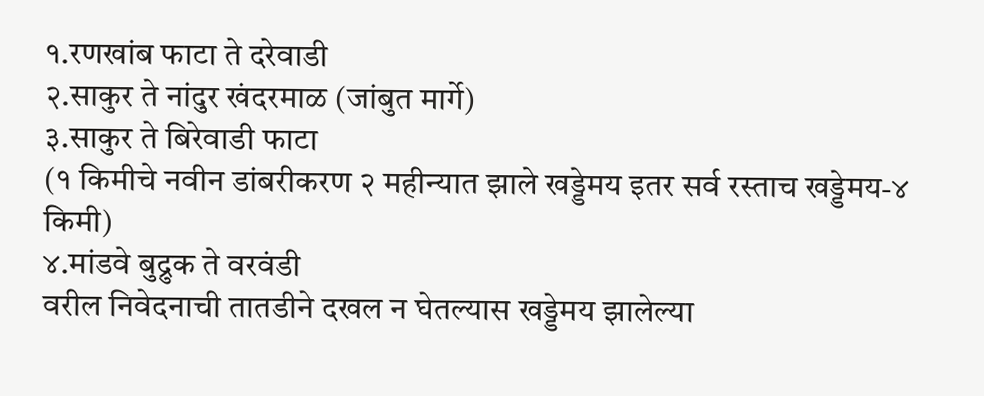१.रणखांब फाटा ते दरेवाडी
२.साकुर ते नांदुर खंदरमाळ (जांबुत मार्गे)
३.साकुर ते बिरेवाडी फाटा
(१ किमीचे नवीन डांबरीकरण २ महीन्यात झाले खड्डेमय इतर सर्व रस्ताच खड्डेमय-४ किमी)
४.मांडवे बुद्रुक ते वरवंडी
वरील निवेदनाची तातडीने दखल न घेतल्यास खड्डेमय झालेल्या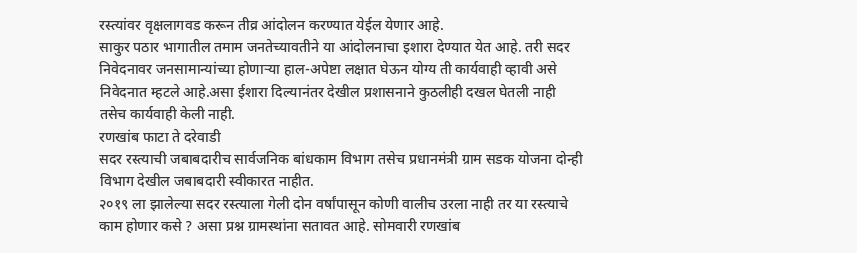रस्त्यांवर वृक्षलागवड करून तीव्र आंदोलन करण्यात येईल येणार आहे.
साकुर पठार भागातील तमाम जनतेच्यावतीने या आंदोलनाचा इशारा देण्यात येत आहे. तरी सदर निवेदनावर जनसामान्यांच्या होणाऱ्या हाल-अपेष्टा लक्षात घेऊन योग्य ती कार्यवाही व्हावी असे निवेदनात म्हटले आहे.असा ईशारा दिल्यानंतर देखील प्रशासनाने कुठलीही दखल घेतली नाही तसेच कार्यवाही केली नाही.
रणखांब फाटा ते दरेवाडी
सदर रस्त्याची जबाबदारीच सार्वजनिक बांधकाम विभाग तसेच प्रधानमंत्री ग्राम सडक योजना दोन्ही विभाग देखील जबाबदारी स्वीकारत नाहीत.
२०१९ ला झालेल्या सदर रस्त्याला गेली दोन वर्षांपासून कोणी वालीच उरला नाही तर या रस्त्याचे काम होणार कसे ? असा प्रश्न ग्रामस्थांना सतावत आहे. सोमवारी रणखांब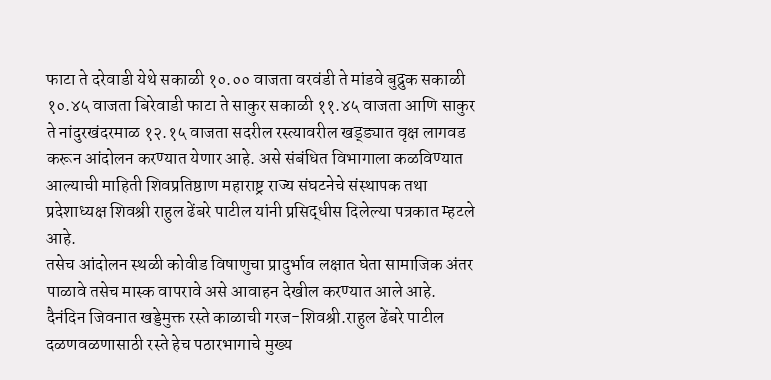फाटा ते दरेवाडी येथे सकाळी १०.०० वाजता वरवंडी ते मांडवे बुद्रुक सकाळी १०.४५ वाजता बिरेवाडी फाटा ते साकुर सकाळी ११.४५ वाजता आणि साकुर ते नांदुरखंदरमाळ १२.१५ वाजता सदरील रस्त्यावरील खड्ड्यात वृक्ष लागवड करून आंदोलन करण्यात येणार आहे. असे संबंधित विभागाला कळविण्यात आल्याची माहिती शिवप्रतिष्ठाण महाराष्ट्र राज्य संघटनेचे संस्थापक तथा प्रदेशाध्यक्ष शिवश्री राहुल ढेंबरे पाटील यांनी प्रसिद्धीस दिलेल्या पत्रकात म्हटले आहे.
तसेच आंदोलन स्थळी कोवीड विषाणुचा प्रादुर्भाव लक्षात घेता सामाजिक अंतर पाळावे तसेच मास्क वापरावे असे आवाहन देखील करण्यात आले आहे.
दैनंदिन जिवनात खड्डेमुक्त रस्ते काळाची गरज-शिवश्री.राहुल ढेंबरे पाटील
दळणवळणासाठी रस्ते हेच पठारभागाचे मुख्य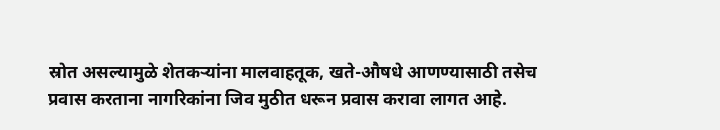स्रोत असल्यामुळे शेतकऱ्यांना मालवाहतूक, खते-औषधे आणण्यासाठी तसेच प्रवास करताना नागरिकांना जिव मुठीत धरून प्रवास करावा लागत आहे.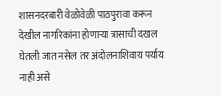शासनदरबारी वेळोवेळी पाठपुरावा करून देखील नागरिकांना होणाऱ्या त्रासाची दखल घेतली जात नसेल तर अंदोलनाशिवाय पर्याय नाही असे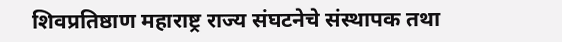शिवप्रतिष्ठाण महाराष्ट्र राज्य संघटनेचे संस्थापक तथा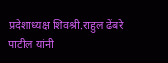प्रदेशाध्यक्ष शिवश्री.राहुल ढेंबरे पाटील यांनी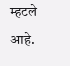म्हटले आहे.